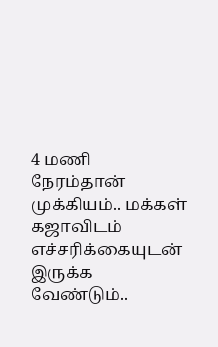4 மணி நேரம்தான் முக்கியம்.. மக்கள் கஜாவிடம் எச்சரிக்கையுடன் இருக்க வேண்டும்..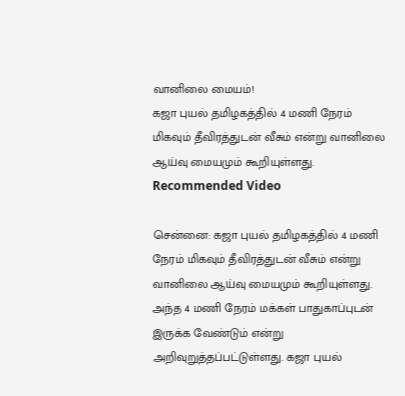வானிலை மையம்!
கஜா புயல் தமிழகத்தில் 4 மணி நேரம் மிகவும் தீவிரத்துடன் வீசும் என்று வானிலை ஆய்வு மையமும் கூறியுள்ளது.
Recommended Video

சென்னை: கஜா புயல் தமிழகத்தில் 4 மணி நேரம் மிகவும் தீவிரத்துடன் வீசும் என்று வானிலை ஆய்வு மையமும் கூறியுள்ளது.
அந்த 4 மணி நேரம் மக்கள் பாதுகாப்புடன் இருக்க வேண்டும் என்று அறிவுறுத்தப்பட்டுள்ளது. கஜா புயல்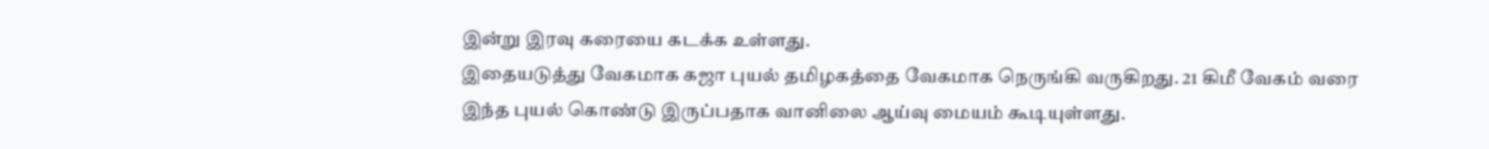இன்று இரவு கரையை கடக்க உள்ளது.
இதையடுத்து வேகமாக கஜா புயல் தமிழகத்தை வேகமாக நெருங்கி வருகிறது. 21 கிமீ வேகம் வரை இந்த புயல் கொண்டு இருப்பதாக வானிலை ஆய்வு மையம் கூடியுள்ளது.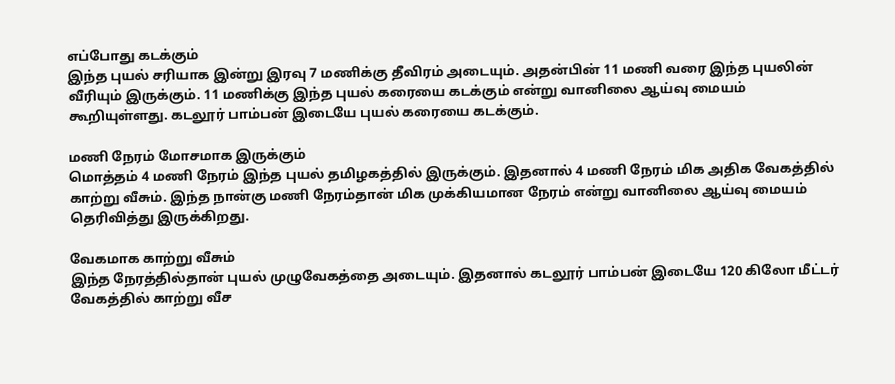எப்போது கடக்கும்
இந்த புயல் சரியாக இன்று இரவு 7 மணிக்கு தீவிரம் அடையும். அதன்பின் 11 மணி வரை இந்த புயலின் வீரியும் இருக்கும். 11 மணிக்கு இந்த புயல் கரையை கடக்கும் என்று வானிலை ஆய்வு மையம் கூறியுள்ளது. கடலூர் பாம்பன் இடையே புயல் கரையை கடக்கும்.

மணி நேரம் மோசமாக இருக்கும்
மொத்தம் 4 மணி நேரம் இந்த புயல் தமிழகத்தில் இருக்கும். இதனால் 4 மணி நேரம் மிக அதிக வேகத்தில் காற்று வீசும். இந்த நான்கு மணி நேரம்தான் மிக முக்கியமான நேரம் என்று வானிலை ஆய்வு மையம் தெரிவித்து இருக்கிறது.

வேகமாக காற்று வீசும்
இந்த நேரத்தில்தான் புயல் முழுவேகத்தை அடையும். இதனால் கடலூர் பாம்பன் இடையே 120 கிலோ மீட்டர் வேகத்தில் காற்று வீச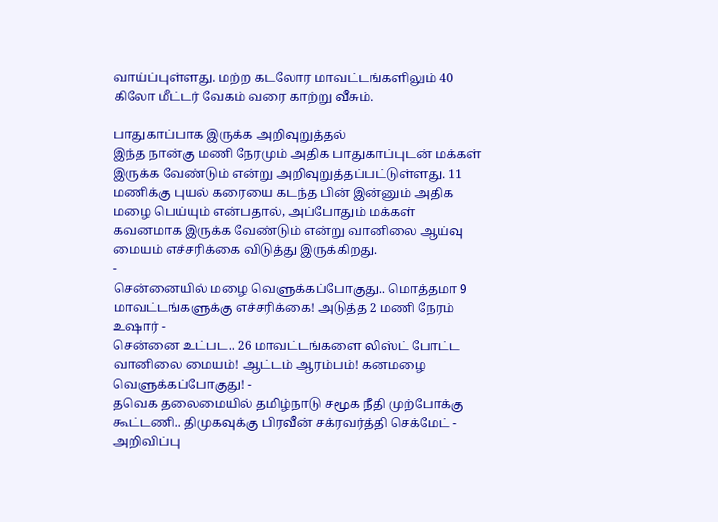வாய்ப்புள்ளது. மற்ற கடலோர மாவட்டங்களிலும் 40 கிலோ மீட்டர் வேகம் வரை காற்று வீசும்.

பாதுகாப்பாக இருக்க அறிவுறுத்தல்
இந்த நான்கு மணி நேரமும் அதிக பாதுகாப்புடன் மக்கள் இருக்க வேண்டும் என்று அறிவுறுத்தப்பட்டுள்ளது. 11 மணிக்கு புயல் கரையை கடந்த பின் இன்னும் அதிக மழை பெய்யும் என்பதால், அப்போதும் மக்கள் கவனமாக இருக்க வேண்டும் என்று வானிலை ஆய்வு மையம் எச்சரிக்கை விடுத்து இருக்கிறது.
-
சென்னையில் மழை வெளுக்கப்போகுது.. மொத்தமா 9 மாவட்டங்களுக்கு எச்சரிக்கை! அடுத்த 2 மணி நேரம் உஷார் -
சென்னை உட்பட.. 26 மாவட்டங்களை லிஸ்ட் போட்ட வானிலை மையம்! ஆட்டம் ஆரம்பம்! கனமழை வெளுக்கப்போகுது! -
தவெக தலைமையில் தமிழ்நாடு சமூக நீதி முற்போக்கு கூட்டணி.. திமுகவுக்கு பிரவீன் சக்ரவர்த்தி செக்மேட் -
அறிவிப்பு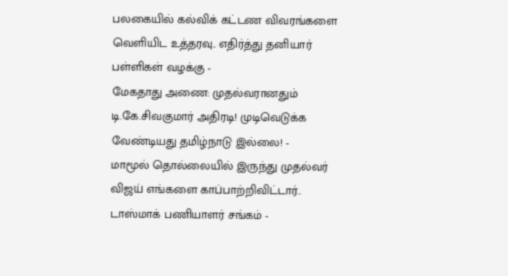பலகையில் கல்விக் கட்டண விவரங்களை வெளியிட உத்தரவு.. எதிர்த்து தனியார் பள்ளிகள் வழக்கு -
மேகதாது அணை: முதல்வரானதும் டி.கே.சிவகுமார் அதிரடி! முடிவெடுக்க வேண்டியது தமிழ்நாடு இல்லை! -
மாமூல் தொல்லையில் இருந்து முதல்வர் விஜய் எங்களை காப்பாற்றிவிட்டார்.. டாஸ்மாக் பணியாளர் சங்கம் -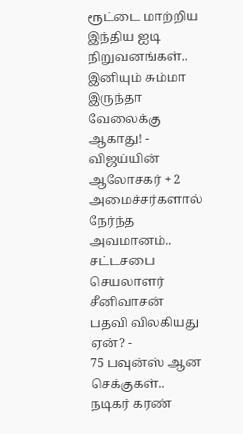ரூட்டை மாற்றிய இந்திய ஐடி நிறுவனங்கள்.. இனியும் சும்மா இருந்தா வேலைக்கு ஆகாது! -
விஜய்யின் ஆலோசகர் + 2 அமைச்சர்களால் நேர்ந்த அவமானம்.. சட்டசபை செயலாளர் சீனிவாசன் பதவி விலகியது ஏன்? -
75 பவுன்ஸ் ஆன செக்குகள்.. நடிகர் கரண்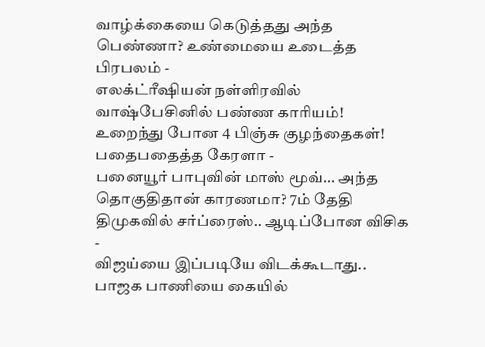வாழ்க்கையை கெடுத்தது அந்த பெண்ணா? உண்மையை உடைத்த பிரபலம் -
எலக்ட்ரீஷியன் நள்ளிரவில் வாஷ்பேசினில் பண்ண காரியம்! உறைந்து போன 4 பிஞ்சு குழந்தைகள்! பதைபதைத்த கேரளா -
பனையூர் பாபுவின் மாஸ் மூவ்... அந்த தொகுதிதான் காரணமா? 7ம் தேதி திமுகவில் சர்ப்ரைஸ்.. ஆடிப்போன விசிக -
விஜய்யை இப்படியே விடக்கூடாது.. பாஜக பாணியை கையில்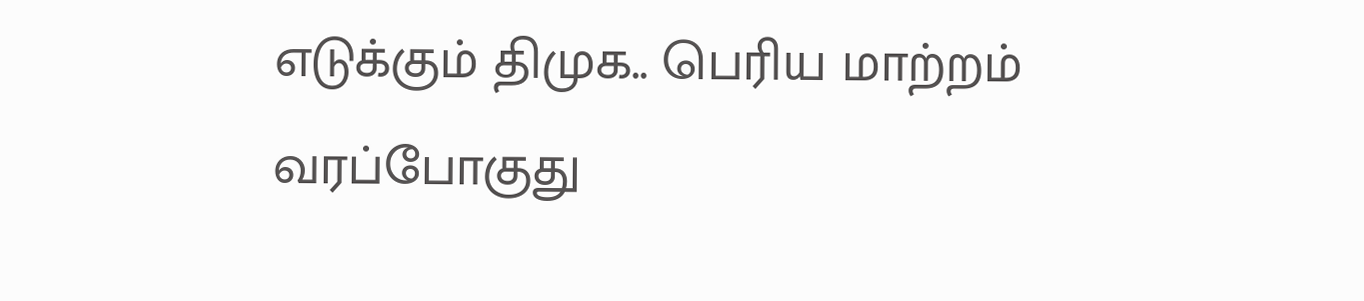எடுக்கும் திமுக.. பெரிய மாற்றம் வரப்போகுது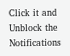Click it and Unblock the Notifications